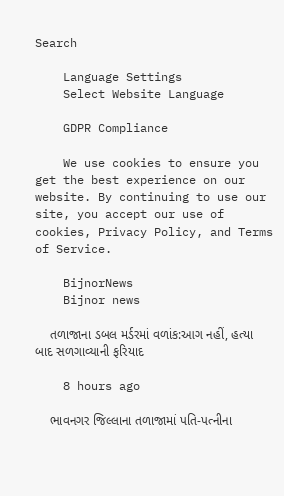Search

    Language Settings
    Select Website Language

    GDPR Compliance

    We use cookies to ensure you get the best experience on our website. By continuing to use our site, you accept our use of cookies, Privacy Policy, and Terms of Service.

    BijnorNews
    Bijnor news

    તળાજાના ડબલ મર્ડરમાં વળાંક:આગ નહીં, હત્યા બાદ સળગાવ્યાની ફરિયાદ

    8 hours ago

    ભાવનગર જિલ્લાના તળાજામાં પતિ-પત્નીના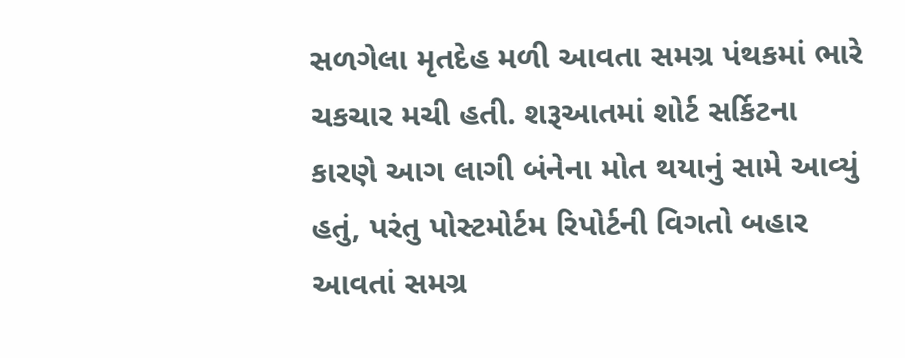સળગેલા મૃતદેહ મળી આવતા સમગ્ર પંથકમાં ભારે ચકચાર મચી હતી. શરૂઆતમાં શોર્ટ સર્કિટના કારણે આગ લાગી બંનેના મોત થયાનું સામે આવ્યું હતું, પરંતુ પોસ્ટમોર્ટમ રિપોર્ટની વિગતો બહાર આવતાં સમગ્ર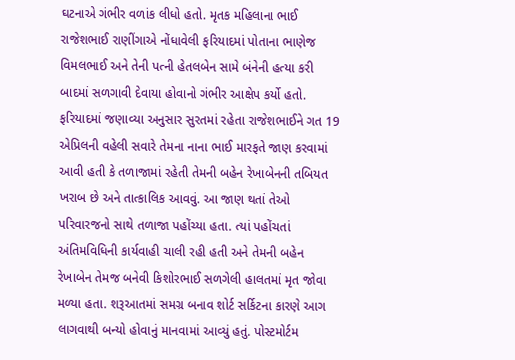ઘટનાએ ગંભીર વળાંક લીધો હતો. મૃતક મહિલાના ભાઈ રાજેશભાઈ રાણીંગાએ નોંધાવેલી ફરિયાદમાં પોતાના ભાણેજ વિમલભાઈ અને તેની પત્ની હેતલબેન સામે બંનેની હત્યા કરી બાદમાં સળગાવી દેવાયા હોવાનો ગંભીર આક્ષેપ કર્યો હતો. ફરિયાદમાં જણાવ્યા અનુસાર સુરતમાં રહેતા રાજેશભાઈને ગત 19 એપ્રિલની વહેલી સવારે તેમના નાના ભાઈ મારફતે જાણ કરવામાં આવી હતી કે તળાજામાં રહેતી તેમની બહેન રેખાબેનની તબિયત ખરાબ છે અને તાત્કાલિક આવવું. આ જાણ થતાં તેઓ પરિવારજનો સાથે તળાજા પહોંચ્યા હતા. ત્યાં પહોંચતાં અંતિમવિધિની કાર્યવાહી ચાલી રહી હતી અને તેમની બહેન રેખાબેન તેમજ બનેવી કિશોરભાઈ સળગેલી હાલતમાં મૃત જોવા મળ્યા હતા. શરૂઆતમાં સમગ્ર બનાવ શોર્ટ સર્કિટના કારણે આગ લાગવાથી બન્યો હોવાનું માનવામાં આવ્યું હતું. પોસ્ટમોર્ટમ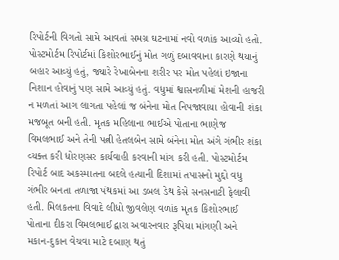રિપોર્ટની વિગતો સામે આવતાં સમગ્ર ઘટનામાં નવો વળાંક આવ્યો હતો. પોસ્ટમોર્ટમ રિપોર્ટમાં કિશોરભાઈનું મોત ગળું દબાવવાના કારણે થયાનું બહાર આવ્યું હતું, જ્યારે રેખાબેનના શરીર પર મોત પહેલાં ઇજાના નિશાન હોવાનું પણ સામે આવ્યું હતું. વધુમાં શ્વાસનળીમાં મેશની હાજરી ન મળતાં આગ લાગતા પહેલાં જ બંનેના મોત નિપજાવાયા હોવાની શંકા મજબૂત બની હતી. મૃતક મહિલાના ભાઈએ પોતાના ભાણેજ વિમલભાઈ અને તેની પત્ની હેતલબેન સામે બંનેના મોત અંગે ગંભીર શંકા વ્યક્ત કરી ધોરણસર કાર્યવાહી કરવાની માંગ કરી હતી. પોસ્ટમોર્ટમ રિપોર્ટ બાદ અકસ્માતના બદલે હત્યાની દિશામાં તપાસનો મુદ્દો વધુ ગંભીર બનતા તળાજા પંથકમાં આ ડબલ ડેથ કેસે સનસનાટી ફેલાવી હતી. મિલકતના વિવાદે લીધો જીવલેણ વળાંક મૃતક કિશોરભાઈ પોતાના દીકરા વિમલભાઈ દ્વારા અવારનવાર રૂપિયા માંગણી અને મકાન-દુકાન વેચવા માટે દબાણ થતું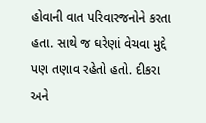હોવાની વાત પરિવારજનોને કરતા હતા. સાથે જ ઘરેણાં વેચવા મુદ્દે પણ તણાવ રહેતો હતો. દીકરા અને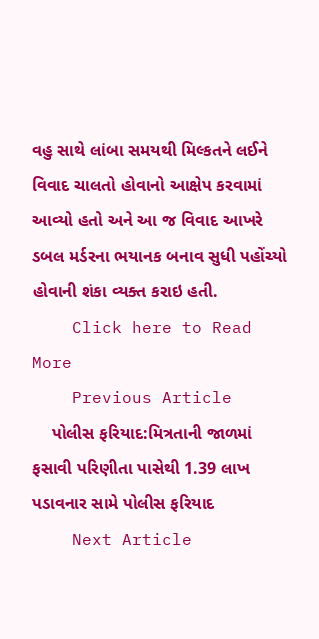વહુ સાથે લાંબા સમયથી મિલ્કતને લઈને વિવાદ ચાલતો હોવાનો આક્ષેપ કરવામાં આવ્યો હતો અને આ જ વિવાદ આખરે ડબલ મર્ડરના ભયાનક બનાવ સુધી પહોંચ્યો હોવાની શંકા વ્યક્ત કરાઇ હતી.
    Click here to Read More
    Previous Article
    પોલીસ ફરિયાદ:મિત્રતાની જાળમાં ફસાવી પરિણીતા પાસેથી 1.39 લાખ પડાવનાર સામે પોલીસ ફરિયાદ
    Next Article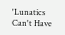'Lunatics Can't Have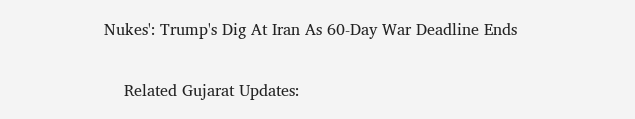Nukes': Trump's Dig At Iran As 60-Day War Deadline Ends

    Related Gujarat Updates: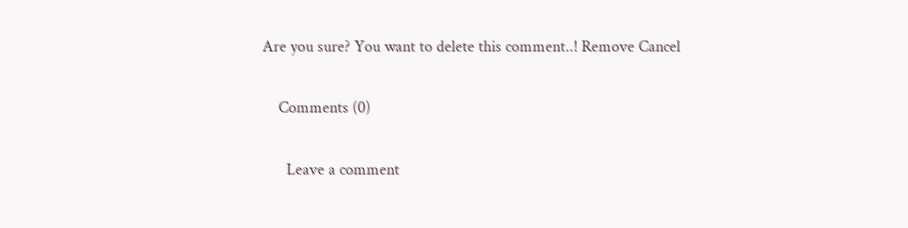Are you sure? You want to delete this comment..! Remove Cancel

    Comments (0)

      Leave a comment